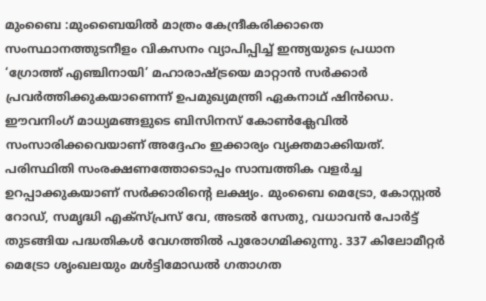മുംബൈ :മുംബൈയിൽ മാത്രം കേന്ദ്രീകരിക്കാതെ സംസ്ഥാനത്തുടനീളം വികസനം വ്യാപിപ്പിച്ച് ഇന്ത്യയുടെ പ്രധാന ‘ഗ്രോത്ത് എഞ്ചിനായി’ മഹാരാഷ്ട്രയെ മാറ്റാൻ സർക്കാർ പ്രവർത്തിക്കുകയാണെന്ന് ഉപമുഖ്യമന്ത്രി ഏകനാഥ് ഷിൻഡെ. ഈവനിംഗ് മാധ്യമങ്ങളുടെ ബിസിനസ് കോൺക്ലേവിൽ സംസാരിക്കവെയാണ് അദ്ദേഹം ഇക്കാര്യം വ്യക്തമാക്കിയത്.
പരിസ്ഥിതി സംരക്ഷണത്തോടൊപ്പം സാമ്പത്തിക വളർച്ച ഉറപ്പാക്കുകയാണ് സർക്കാരിന്റെ ലക്ഷ്യം. മുംബൈ മെട്രോ, കോസ്റ്റൽ റോഡ്, സമൃദ്ധി എക്സ്പ്രസ് വേ, അടൽ സേതു, വധാവൻ പോർട്ട് തുടങ്ങിയ പദ്ധതികൾ വേഗത്തിൽ പുരോഗമിക്കുന്നു. 337 കിലോമീറ്റർ മെട്രോ ശൃംഖലയും മൾട്ടിമോഡൽ ഗതാഗത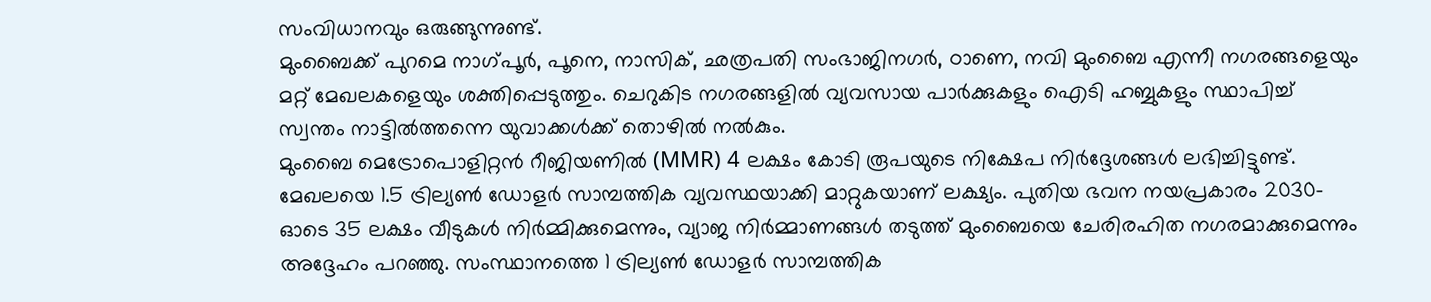സംവിധാനവും ഒരുങ്ങുന്നുണ്ട്.
മുംബൈക്ക് പുറമെ നാഗ്പൂർ, പൂനെ, നാസിക്, ഛത്രപതി സംഭാജിനഗർ, ഠാണെ, നവി മുംബൈ എന്നീ നഗരങ്ങളെയും മറ്റ് മേഖലകളെയും ശക്തിപ്പെടുത്തും. ചെറുകിട നഗരങ്ങളിൽ വ്യവസായ പാർക്കുകളും ഐടി ഹബ്ബുകളും സ്ഥാപിച്ച് സ്വന്തം നാട്ടിൽത്തന്നെ യുവാക്കൾക്ക് തൊഴിൽ നൽകും.
മുംബൈ മെട്രോപൊളിറ്റൻ റീജിയണിൽ (MMR) 4 ലക്ഷം കോടി രൂപയുടെ നിക്ഷേപ നിർദ്ദേശങ്ങൾ ലഭിച്ചിട്ടുണ്ട്. മേഖലയെ 1.5 ട്രില്യൺ ഡോളർ സാമ്പത്തിക വ്യവസ്ഥയാക്കി മാറ്റുകയാണ് ലക്ഷ്യം. പുതിയ ഭവന നയപ്രകാരം 2030-ഓടെ 35 ലക്ഷം വീടുകൾ നിർമ്മിക്കുമെന്നും, വ്യാജ നിർമ്മാണങ്ങൾ തടുത്ത് മുംബൈയെ ചേരിരഹിത നഗരമാക്കുമെന്നും അദ്ദേഹം പറഞ്ഞു. സംസ്ഥാനത്തെ 1 ട്രില്യൺ ഡോളർ സാമ്പത്തിക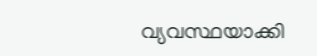വ്യവസ്ഥയാക്കി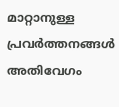മാറ്റാനുള്ള പ്രവർത്തനങ്ങൾ അതിവേഗം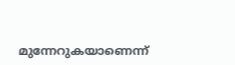മുന്നേറുകയാണെന്ന്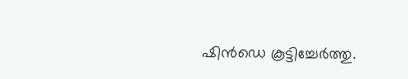ഷിൻഡെ കൂട്ടിച്ചേർത്തു.